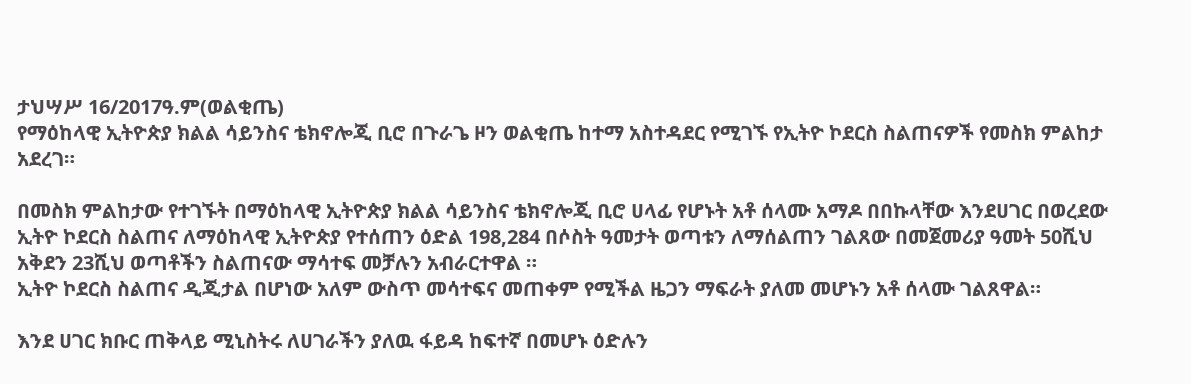ታህሣሥ 16/2017ዓ.ም(ወልቂጤ)
የማዕከላዊ ኢትዮጵያ ክልል ሳይንስና ቴክኖሎጂ ቢሮ በጉራጌ ዞን ወልቂጤ ከተማ አስተዳደር የሚገኙ የኢትዮ ኮደርስ ስልጠናዎች የመስክ ምልከታ አደረገ።

በመስክ ምልከታው የተገኙት በማዕከላዊ ኢትዮጵያ ክልል ሳይንስና ቴክኖሎጂ ቢሮ ሀላፊ የሆኑት አቶ ሰላሙ አማዶ በበኩላቸው እንደሀገር በወረደው ኢትዮ ኮደርስ ስልጠና ለማዕከላዊ ኢትዮጵያ የተሰጠን ዕድል 198,284 በሶስት ዓመታት ወጣቱን ለማሰልጠን ገልጸው በመጀመሪያ ዓመት 50ሺህ አቅደን 23ሺህ ወጣቶችን ስልጠናው ማሳተፍ መቻሉን አብራርተዋል ።
ኢትዮ ኮደርስ ስልጠና ዲጂታል በሆነው አለም ውስጥ መሳተፍና መጠቀም የሚችል ዜጋን ማፍራት ያለመ መሆኑን አቶ ሰላሙ ገልጸዋል።

እንደ ሀገር ክቡር ጠቅላይ ሚኒስትሩ ለሀገራችን ያለዉ ፋይዳ ከፍተኛ በመሆኑ ዕድሉን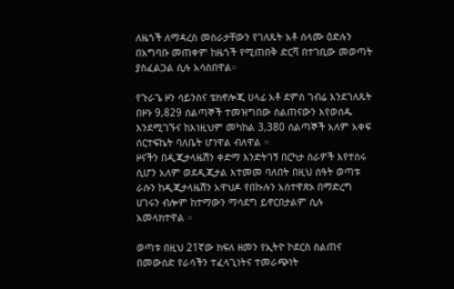ለዜጎች ለማዳረስ መስራታቸውን የገለጹት አቶ ሰላሙ ዕድሉን በአግባቡ መጠቀም ከዜጎች የሚጠበቅ ድርሻ በተገቢው መወጣት ያስፈልጋል ሲሉ አሳስበዋል።

የጉራጌ ዞን ሳይንስና ቴክኖሎጂ ሀላፊ አቶ ደምስ ገብሬ እንደገለጹት በዞኑ 9,829 ሰልጣኞች ተመዝግበው ስልጠናውን እየወሰዱ እንደሚገኙና ከእነዚህም መካከል 3,380 ሰልጣኞች አለም አቀፍ ሰርተፍኬት ባለቤት ሆነዋል ብለዋል ።
ዞናችን በዲጂታላዜሽን ቀድማ እንድትገኝ በርካታ ስራዎች እየተሰሩ ሲሆን አለም ወደዲጂታል እተመመ ባለበት በዚህ ሰዓት ወጣቱ ራሱን ከዲጂታላዜሽን አዋህዶ የበኩሉን አሰተዋጽኦ በማድረግ ሀገሩን ብሎም ከተማውን ማሳደግ ይኖርበታልም ሲሉ አመላክተዋል ።

ወጣቱ በዚህ 21ኛው ክፍለ ዘመን የኢትዮ ኮደርስ ስልጠና በመውሰድ የራሳችን ተፈላጊነትና ተመራጭነት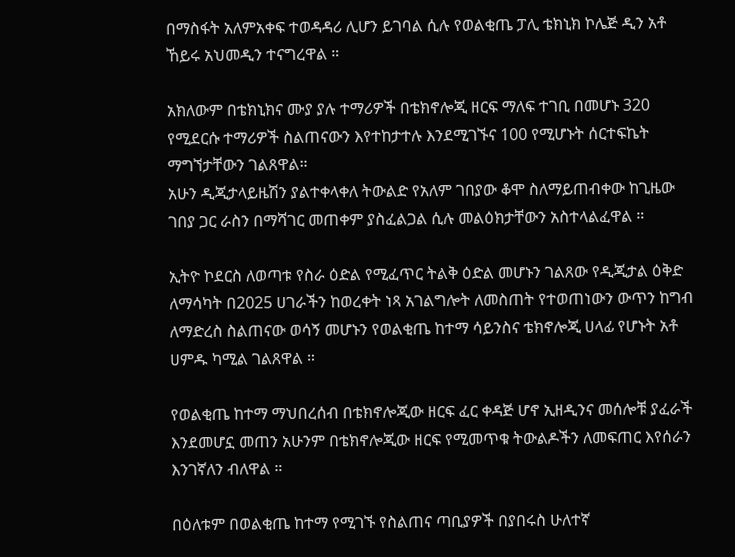በማስፋት አለምአቀፍ ተወዳዳሪ ሊሆን ይገባል ሲሉ የወልቂጤ ፓሊ ቴክኒክ ኮሌጅ ዲን አቶ ኸይሩ አህመዲን ተናግረዋል ።

አክለውም በቴክኒክና ሙያ ያሉ ተማሪዎች በቴክኖሎጂ ዘርፍ ማለፍ ተገቢ በመሆኑ 320 የሚደርሱ ተማሪዎች ስልጠናውን እየተከታተሉ እንደሚገኙና 100 የሚሆኑት ሰርተፍኬት ማግኘታቸውን ገልጸዋል።
አሁን ዲጂታላይዜሽን ያልተቀላቀለ ትውልድ የአለም ገበያው ቆሞ ስለማይጠብቀው ከጊዜው ገበያ ጋር ራስን በማሻገር መጠቀም ያስፈልጋል ሲሉ መልዕክታቸውን አስተላልፈዋል ።

ኢትዮ ኮደርስ ለወጣቱ የስራ ዕድል የሚፈጥር ትልቅ ዕድል መሆኑን ገልጸው የዲጂታል ዕቅድ ለማሳካት በ2025 ሀገራችን ከወረቀት ነጻ አገልግሎት ለመስጠት የተወጠነውን ውጥን ከግብ ለማድረስ ስልጠናው ወሳኝ መሆኑን የወልቂጤ ከተማ ሳይንስና ቴክኖሎጂ ሀላፊ የሆኑት አቶ ሀምዱ ካሚል ገልጸዋል ።

የወልቂጤ ከተማ ማህበረሰብ በቴክኖሎጂው ዘርፍ ፈር ቀዳጅ ሆኖ ኢዘዲንና መሰሎቹ ያፈራች እንደመሆኗ መጠን አሁንም በቴክኖሎጂው ዘርፍ የሚመጥቁ ትውልዶችን ለመፍጠር እየሰራን እንገኛለን ብለዋል ።

በዕለቱም በወልቂጤ ከተማ የሚገኙ የስልጠና ጣቢያዎች በያበሩስ ሁለተኛ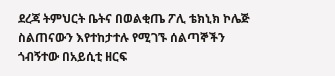ደረጃ ትምህርት ቤትና በወልቂጤ ፖሊ ቴክኒክ ኮሌጅ ስልጠናውን እየተከታተሉ የሚገኙ ሰልጣኞችን ጎብኝተው በአይሲቲ ዘርፍ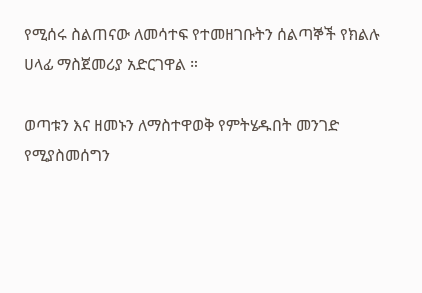የሚሰሩ ስልጠናው ለመሳተፍ የተመዘገቡትን ሰልጣኞች የክልሉ ሀላፊ ማስጀመሪያ አድርገዋል ።

ወጣቱን እና ዘመኑን ለማስተዋወቅ የምትሄዱበት መንገድ የሚያስመሰግን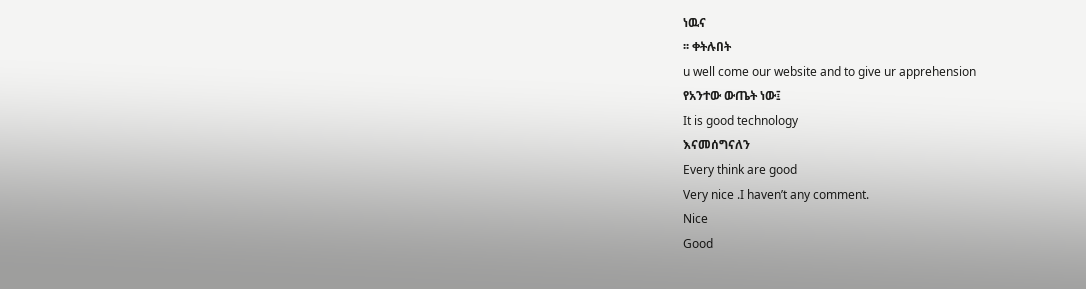ነዉና
፡፡ ቀትሉበት
u well come our website and to give ur apprehension
የአንተው ውጤት ነው፤
It is good technology
እናመሰግናለን
Every think are good
Very nice .I haven’t any comment.
Nice
Good